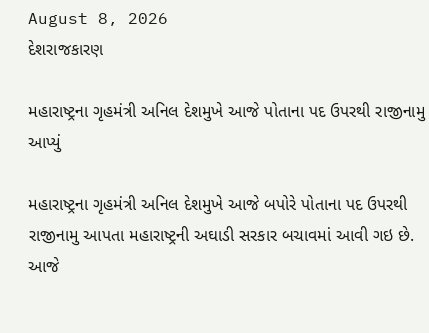August 8, 2026
દેશરાજકારણ

મહારાષ્ટ્રના ગૃહમંત્રી અનિલ દેશમુખે આજે પોતાના પદ ઉપરથી રાજીનામુ આપ્યું

મહારાષ્ટ્રના ગૃહમંત્રી અનિલ દેશમુખે આજે બપોરે પોતાના પદ ઉપરથી રાજીનામુ આપતા મહારાષ્ટ્રની અઘાડી સરકાર બચાવમાં આવી ગઇ છે. આજે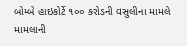બોમ્બે હાઇકોર્ટે ૧૦૦ કરોડની વસુલીના મામલે મામલાની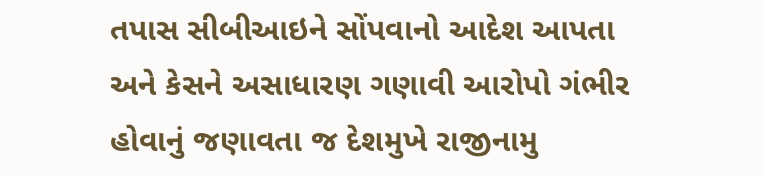તપાસ સીબીઆઇને સોંપવાનો આદેશ આપતા અને કેસને અસાધારણ ગણાવી આરોપો ગંભીર હોવાનું જણાવતા જ દેશમુખે રાજીનામુ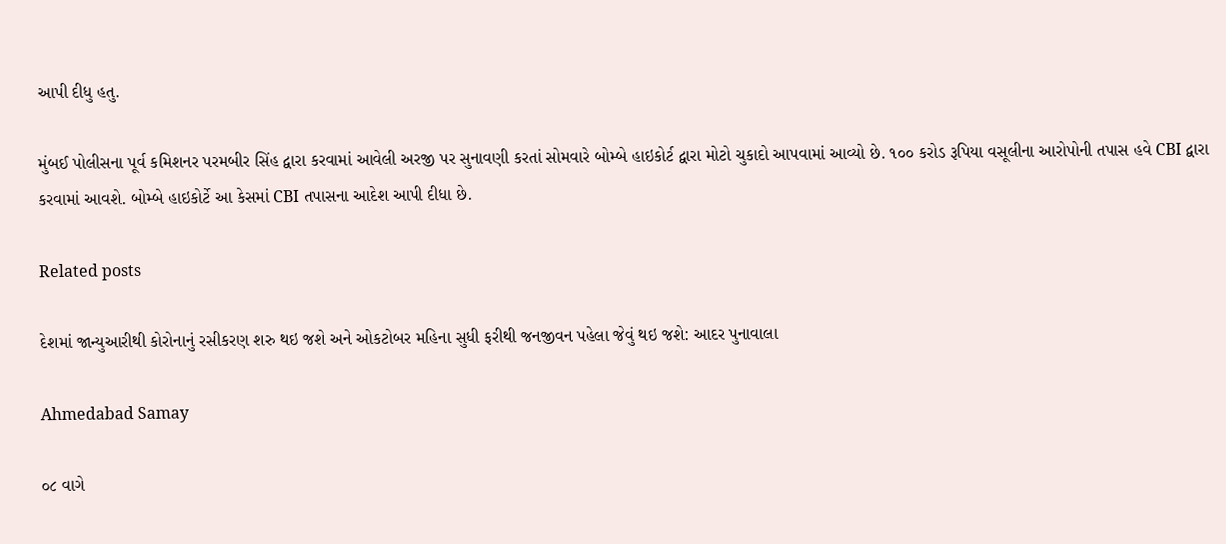આપી દીધુ હતુ.

મુંબઈ પોલીસના પૂર્વ કમિશનર પરમબીર સિંહ દ્વારા કરવામાં આવેલી અરજી પર સુનાવણી કરતાં સોમવારે બોમ્બે હાઇકોર્ટ દ્વારા મોટો ચુકાદો આપવામાં આવ્યો છે. ૧૦૦ કરોડ રૂપિયા વસૂલીના આરોપોની તપાસ હવે CBI દ્વારા કરવામાં આવશે. બોમ્બે હાઇકોર્ટે આ કેસમાં CBI તપાસના આદેશ આપી દીધા છે.

Related posts

દેશમાં જાન્યુઆરીથી કોરોનાનું રસીકરણ શરુ થઇ જશે અને ઓકટોબર મહિના સુધી ફરીથી જનજીવન પહેલા જેવું થઇ જશે: આદર પુનાવાલા

Ahmedabad Samay

૦૮ વાગે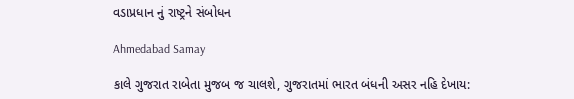વડાપ્રધાન નું રાષ્ટ્રને સંબોધન

Ahmedabad Samay

કાલે ગુજરાત રાબેતા મુજબ જ ચાલશે, ગુજરાતમાં ભારત બંધની અસર નહિ દેખાય: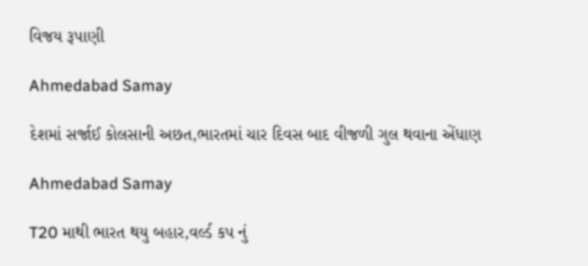વિજય રૂપાણી

Ahmedabad Samay

દેશમાં સર્જાઈ કોલસાની અછત,ભારતમાં ચાર દિવસ બાદ વીજળી ગુલ થવાના એંધાણ

Ahmedabad Samay

T20 માથી ભારત થયુ બહાર,વર્લ્ડ કપ નું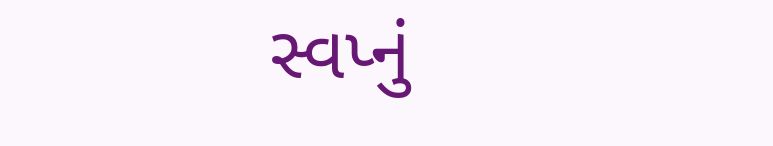સ્વપ્નું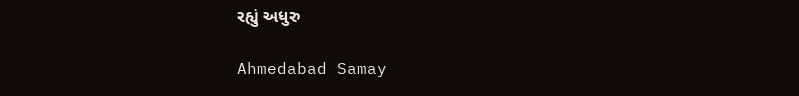રહ્યું અધુરુ

Ahmedabad Samay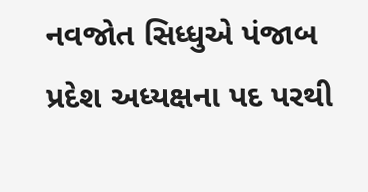નવજોત સિધ્ધુએ પંજાબ પ્રદેશ અધ્યક્ષના પદ પરથી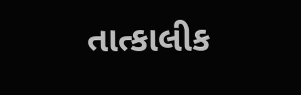તાત્કાલીક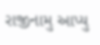રાજીનામુ આપ્યુ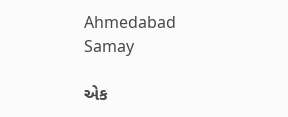Ahmedabad Samay

એક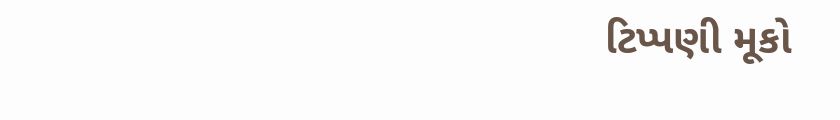ટિપ્પણી મૂકો